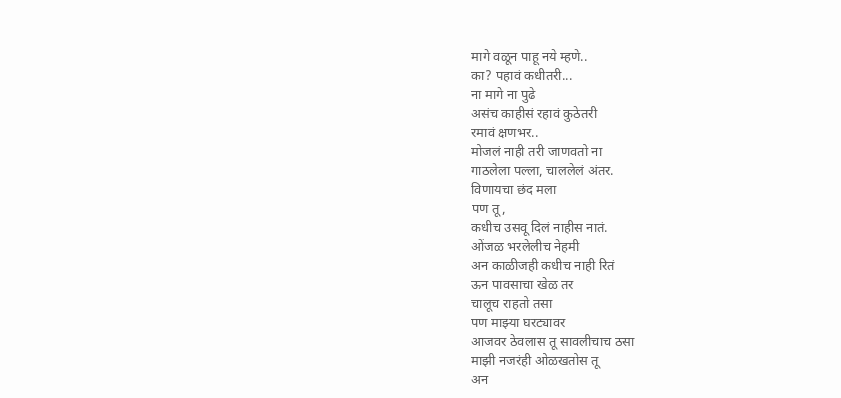मागे वळून पाहू नये म्हणे..
का? पहावं कधीतरी...
ना मागे ना पुढे
असंच काहीसं रहावं कुठेतरी
रमावं क्षणभर..
मोजलं नाही तरी जाणवतो ना
गाठलेला पल्ला, चाललेलं अंतर.
विणायचा छंद मला
पण तू,
कधीच उसवू दिलं नाहीस नातं.
ओंजळ भरलेलीच नेहमी
अन काळीजही कधीच नाही रितं
ऊन पावसाचा खेळ तर
चालूच राहतो तसा
पण माझ्या घरट्यावर
आजवर ठेवलास तू सावलीचाच ठसा
माझी नजरंही ओळखतोस तू
अन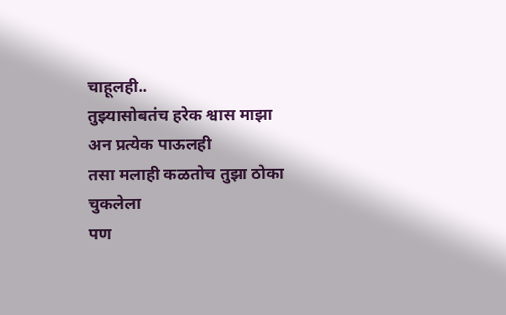चाहूलही..
तुझ्यासोबतंच हरेक श्वास माझा
अन प्रत्येक पाऊलही
तसा मलाही कळतोच तुझा ठोका चुकलेला
पण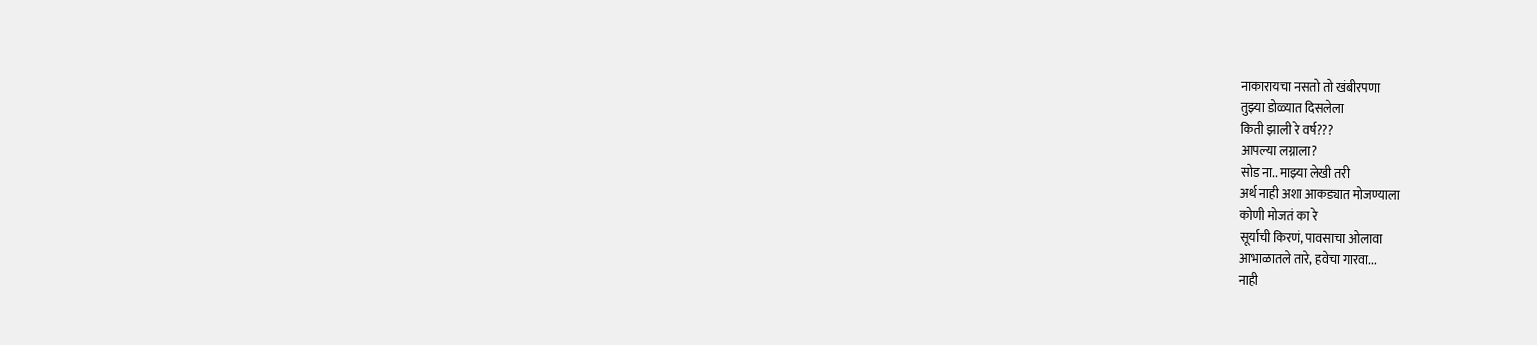नाकारायचा नसतो तो खंबीरपणा
तुझ्या डोळ्यात दिसलेला
किती झाली रे वर्ष???
आपल्या लग्नाला?
सोड ना.. माझ्या लेखी तरी
अर्थ नाही अशा आकड्यात मोजण्याला
कोणी मोजतं का रे
सूर्याची किरणं, पावसाचा ओलावा
आभाळातले तारे, हवेचा गारवा...
नाही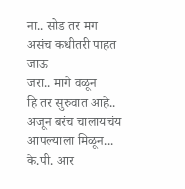ना.. सोड तर मग
असंच कधीतरी पाहत जाऊ
जरा.. मागे वळून
हि तर सुरुवात आहे..
अजून बरंच चालायचंय आपल्याला मिळून...
के.पी. आर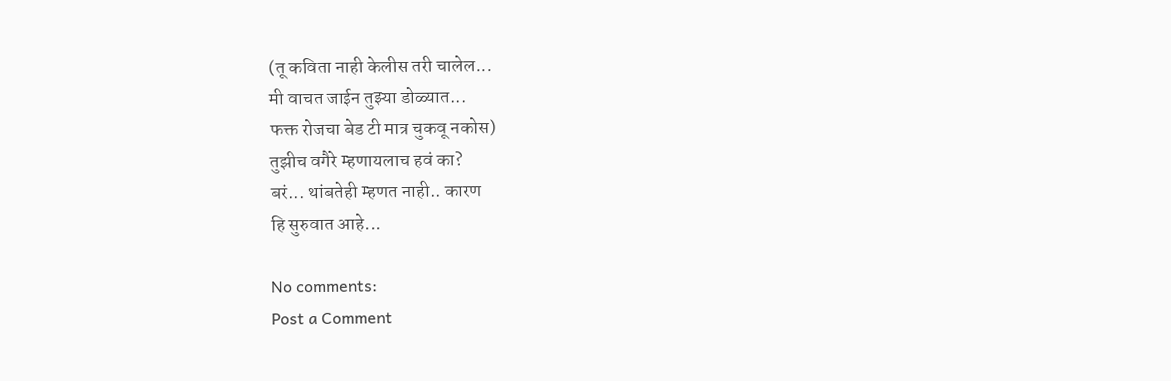(तू कविता नाही केलीस तरी चालेल...
मी वाचत जाईन तुझ्या डोळ्यात...
फक्त रोजचा बेड टी मात्र चुकवू नकोस)
तुझीच वगैरे म्हणायलाच हवं का?
बरं... थांबतेही म्हणत नाही.. कारण
हि सुरुवात आहे...

No comments:
Post a Comment